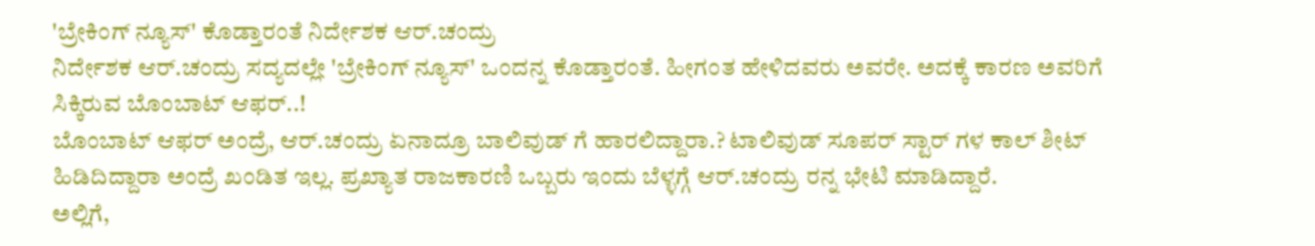'ಬ್ರೇಕಿಂಗ್ ನ್ಯೂಸ್' ಕೊಡ್ತಾರಂತೆ ನಿರ್ದೇಶಕ ಆರ್.ಚಂದ್ರು
ನಿರ್ದೇಶಕ ಆರ್.ಚಂದ್ರು ಸದ್ಯದಲ್ಲೇ 'ಬ್ರೇಕಿಂಗ್ ನ್ಯೂಸ್' ಒಂದನ್ನ ಕೊಡ್ತಾರಂತೆ. ಹೀಗಂತ ಹೇಳಿದವರು ಅವರೇ. ಅದಕ್ಕೆ ಕಾರಣ ಅವರಿಗೆ ಸಿಕ್ಕಿರುವ ಬೊಂಬಾಟ್ ಆಫರ್..!
ಬೊಂಬಾಟ್ ಆಫರ್ ಅಂದ್ರೆ, ಆರ್.ಚಂದ್ರು ಏನಾದ್ರೂ ಬಾಲಿವುಡ್ ಗೆ ಹಾರಲಿದ್ದಾರಾ.? ಟಾಲಿವುಡ್ ಸೂಪರ್ ಸ್ಟಾರ್ ಗಳ ಕಾಲ್ ಶೀಟ್ ಹಿಡಿದಿದ್ದಾರಾ ಅಂದ್ರೆ ಖಂಡಿತ ಇಲ್ಲ. ಪ್ರಖ್ಯಾತ ರಾಜಕಾರಣಿ ಒಬ್ಬರು ಇಂದು ಬೆಳ್ಳಗ್ಗೆ ಆರ್.ಚಂದ್ರು ರನ್ನ ಭೇಟಿ ಮಾಡಿದ್ದಾರೆ.
ಅಲ್ಲಿಗೆ,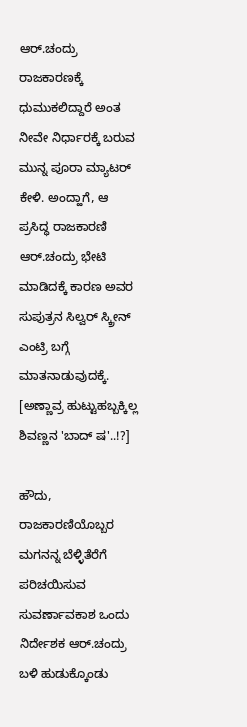ಆರ್.ಚಂದ್ರು ರಾಜಕಾರಣಕ್ಕೆ ಧುಮುಕಲಿದ್ದಾರೆ ಅಂತ ನೀವೇ ನಿರ್ಧಾರಕ್ಕೆ ಬರುವ ಮುನ್ನ ಪೂರಾ ಮ್ಯಾಟರ್ ಕೇಳಿ. ಅಂದ್ಹಾಗೆ, ಆ ಪ್ರಸಿದ್ಧ ರಾಜಕಾರಣಿ ಆರ್.ಚಂದ್ರು ಭೇಟಿ ಮಾಡಿದಕ್ಕೆ ಕಾರಣ ಅವರ ಸುಪುತ್ರನ ಸಿಲ್ವರ್ ಸ್ಕ್ರೀನ್ ಎಂಟ್ರಿ ಬಗ್ಗೆ ಮಾತನಾಡುವುದಕ್ಕೆ. [ಅಣ್ಣಾವ್ರ ಹುಟ್ಟುಹಬ್ಬಕ್ಕಿಲ್ಲ ಶಿವಣ್ಣನ 'ಬಾದ್ ಷ'..!?]

ಹೌದು, ರಾಜಕಾರಣಿಯೊಬ್ಬರ ಮಗನನ್ನ ಬೆಳ್ಳಿತೆರೆಗೆ ಪರಿಚಯಿಸುವ ಸುವರ್ಣಾವಕಾಶ ಒಂದು ನಿರ್ದೇಶಕ ಆರ್.ಚಂದ್ರು ಬಳಿ ಹುಡುಕ್ಕೊಂಡು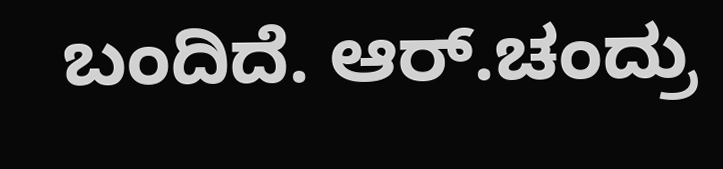ಬಂದಿದೆ. ಆರ್.ಚಂದ್ರು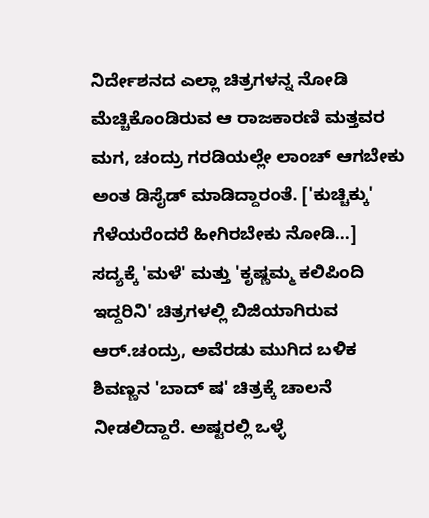ನಿರ್ದೇಶನದ ಎಲ್ಲಾ ಚಿತ್ರಗಳನ್ನ ನೋಡಿ ಮೆಚ್ಚಿಕೊಂಡಿರುವ ಆ ರಾಜಕಾರಣಿ ಮತ್ತವರ ಮಗ, ಚಂದ್ರು ಗರಡಿಯಲ್ಲೇ ಲಾಂಚ್ ಆಗಬೇಕು ಅಂತ ಡಿಸೈಡ್ ಮಾಡಿದ್ದಾರಂತೆ. ['ಕುಚ್ಚಿಕ್ಕು' ಗೆಳೆಯರೆಂದರೆ ಹೀಗಿರಬೇಕು ನೋಡಿ...]
ಸದ್ಯಕ್ಕೆ 'ಮಳೆ' ಮತ್ತು 'ಕೃಷ್ಣಮ್ಮ ಕಲಿಪಿಂದಿ ಇದ್ದರಿನಿ' ಚಿತ್ರಗಳಲ್ಲಿ ಬಿಜಿಯಾಗಿರುವ ಆರ್.ಚಂದ್ರು, ಅವೆರಡು ಮುಗಿದ ಬಳಿಕ ಶಿವಣ್ಣನ 'ಬಾದ್ ಷ' ಚಿತ್ರಕ್ಕೆ ಚಾಲನೆ ನೀಡಲಿದ್ದಾರೆ. ಅಷ್ಟರಲ್ಲಿ ಒಳ್ಳೆ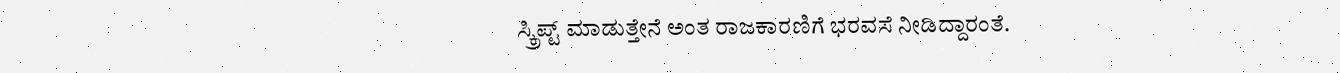ಸ್ಕ್ರಿಪ್ಟ್ ಮಾಡುತ್ತೇನೆ ಅಂತ ರಾಜಕಾರಣಿಗೆ ಭರವಸೆ ನೀಡಿದ್ದಾರಂತೆ.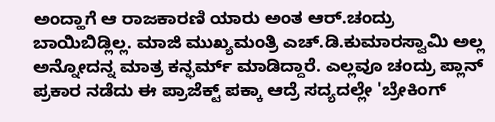ಅಂದ್ಹಾಗೆ ಆ ರಾಜಕಾರಣಿ ಯಾರು ಅಂತ ಆರ್.ಚಂದ್ರು ಬಾಯಿಬಿಡ್ಲಿಲ್ಲ. ಮಾಜಿ ಮುಖ್ಯಮಂತ್ರಿ ಎಚ್.ಡಿ.ಕುಮಾರಸ್ವಾಮಿ ಅಲ್ಲ ಅನ್ನೋದನ್ನ ಮಾತ್ರ ಕನ್ಫರ್ಮ್ ಮಾಡಿದ್ದಾರೆ. ಎಲ್ಲವೂ ಚಂದ್ರು ಪ್ಲಾನ್ ಪ್ರಕಾರ ನಡೆದು ಈ ಪ್ರಾಜೆಕ್ಟ್ ಪಕ್ಕಾ ಆದ್ರೆ ಸದ್ಯದಲ್ಲೇ 'ಬ್ರೇಕಿಂಗ್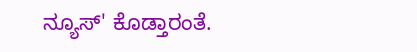ನ್ಯೂಸ್' ಕೊಡ್ತಾರಂತೆ.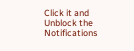Click it and Unblock the Notifications